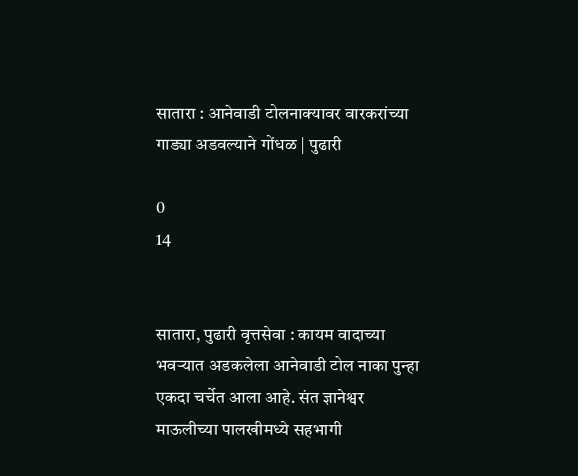सातारा : आनेवाडी टोलनाक्यावर वारकरांच्या गाड्या अडवल्याने गोंधळ | पुढारी

0
14


सातारा, पुढारी वृत्तसेवा : कायम वादाच्या भवऱ्यात अडकलेला आनेवाडी टोल नाका पुन्हा एकदा चर्चेत आला आहे. संत ज्ञानेश्वर माऊलीच्या पालखीमध्ये सहभागी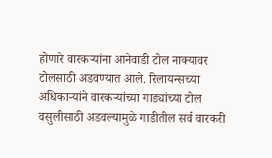होणारे वारकऱ्यांना आनेवाडी टोल नाक्यावर टोलसाठी अडवण्यात आले. रिलायन्सच्या अधिकाऱ्यांने वारकऱ्यांच्या गाड्यांच्या टोल वसुलीसाठी अडवल्यामुळे गाडीतील सर्व वारकरी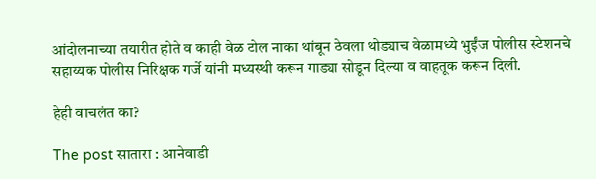आंदोलनाच्या तयारीत होते व काही वेळ टोल नाका थांबून ठेवला थोड्याच वेळामध्ये भुईंज पोलीस स्टेशनचे सहाय्यक पोलीस निरिक्षक गर्जे यांनी मध्यस्थी करून गाड्या सोडून दिल्या व वाहतूक करून दिली.

हेही वाचलंत का?

The post सातारा : आनेवाडी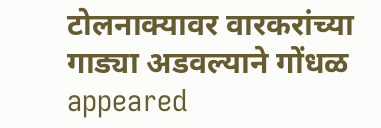टोलनाक्यावर वारकरांच्या गाड्या अडवल्याने गोंधळ appeared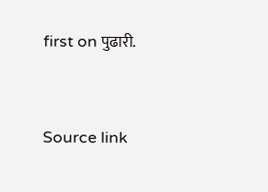first on पुढारी.



Source link